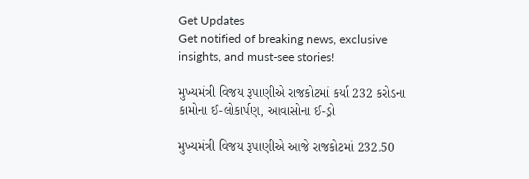Get Updates
Get notified of breaking news, exclusive insights, and must-see stories!

મુખ્યમંત્રી વિજય રૂપાણીએ રાજકોટમાં કર્યા 232 કરોડના કામોના ઈ-લોકાર્પણ, આવાસોના ઈ-ડ્રો

મુખ્યમંત્રી વિજય રૂપાણીએ આજે રાજકોટમાં 232.50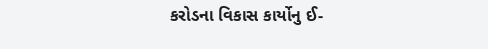કરોડના વિકાસ કાર્યોનુ ઈ-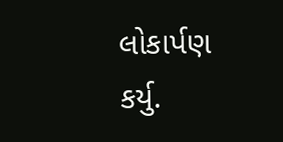લોકાર્પણ કર્યુ.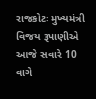રાજકોટઃ મુખ્યમંત્રી વિજય રૂપાણીએ આજે સવારે 10 વાગે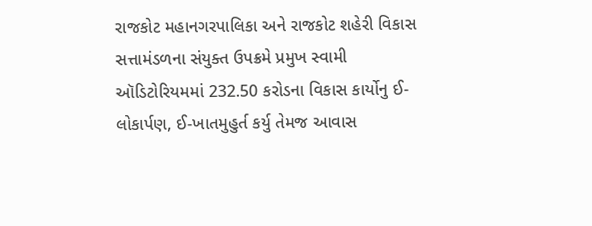રાજકોટ મહાનગરપાલિકા અને રાજકોટ શહેરી વિકાસ સત્તામંડળના સંયુક્ત ઉપક્રમે પ્રમુખ સ્વામી ઑડિટોરિયમમાં 232.50 કરોડના વિકાસ કાર્યોનુ ઈ-લોકાર્પણ, ઈ-ખાતમુહુર્ત કર્યુ તેમજ આવાસ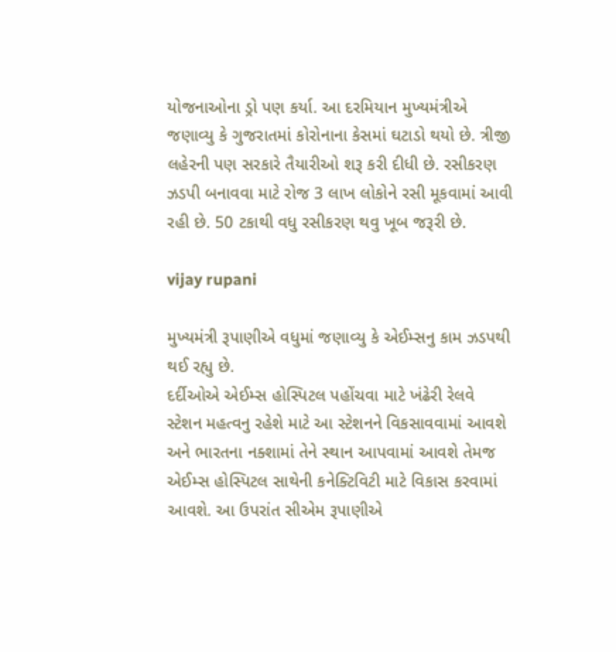યોજનાઓના ડ્રો પણ કર્યા. આ દરમિયાન મુખ્યમંત્રીએ જણાવ્યુ કે ગુજરાતમાં કોરોનાના કેસમાં ઘટાડો થયો છે. ત્રીજી લહેરની પણ સરકારે તૈયારીઓ શરૂ કરી દીધી છે. રસીકરણ ઝડપી બનાવવા માટે રોજ 3 લાખ લોકોને રસી મૂકવામાં આવી રહી છે. 50 ટકાથી વધુ રસીકરણ થવુ ખૂબ જરૂરી છે.

vijay rupani

મુખ્યમંત્રી રૂપાણીએ વધુમાં જણાવ્યુ કે એઈમ્સનુ કામ ઝડપથી થઈ રહ્યુ છે.
દર્દીઓએ એઈમ્સ હોસ્પિટલ પહોંચવા માટે ખંઢેરી રેલવે સ્ટેશન મહત્વનુ રહેશે માટે આ સ્ટેશનને વિકસાવવામાં આવશે અને ભારતના નક્શામાં તેને સ્થાન આપવામાં આવશે તેમજ એઈમ્સ હોસ્પિટલ સાથેની કનેક્ટિવિટી માટે વિકાસ કરવામાં આવશે. આ ઉપરાંત સીએમ રૂપાણીએ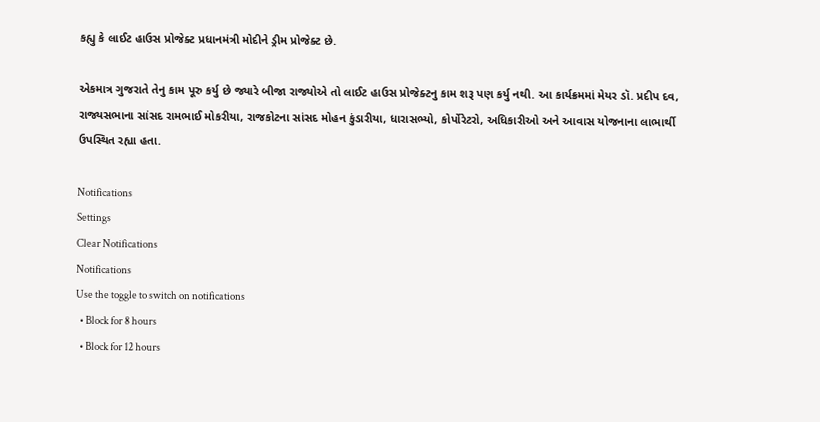કહ્યુ કે લાઈટ હાઉસ પ્રોજેક્ટ પ્રધાનમંત્રી મોદીને ડ્રીમ પ્રોજેક્ટ છે.

એકમાત્ર ગુજરાતે તેનુ કામ પૂરુ કર્યુ છે જ્યારે બીજા રાજ્યોએ તો લાઈટ હાઉસ પ્રોજેક્ટનુ કામ શરૂ પણ કર્યુ નથી. આ કાર્યક્રમમાં મેયર ડૉ. પ્રદીપ દવ, રાજ્યસભાના સાંસદ રામભાઈ મોકરીયા, રાજકોટના સાંસદ મોહન કુંડારીયા, ધારાસભ્યો, કોર્પોરેટરો, અધિકારીઓ અને આવાસ યોજનાના લાભાર્થી ઉપસ્થિત રહ્યા હતા.

Notifications
Settings
Clear Notifications
Notifications
Use the toggle to switch on notifications
  • Block for 8 hours
  • Block for 12 hours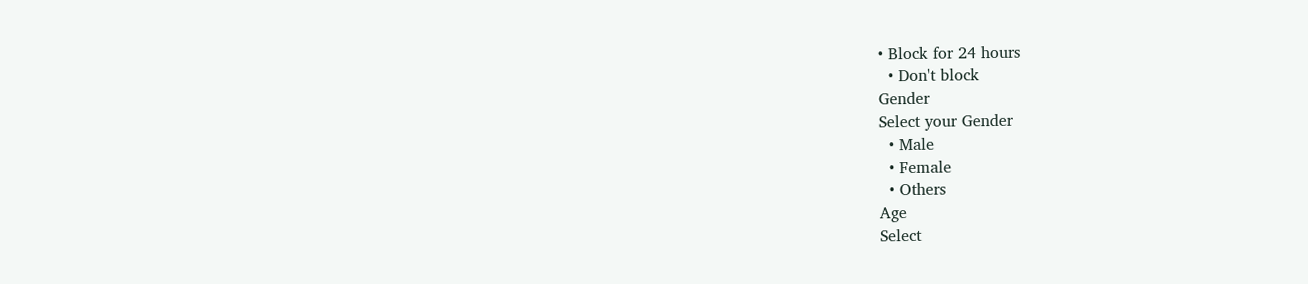• Block for 24 hours
  • Don't block
Gender
Select your Gender
  • Male
  • Female
  • Others
Age
Select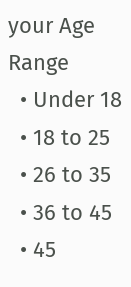your Age Range
  • Under 18
  • 18 to 25
  • 26 to 35
  • 36 to 45
  • 45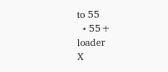to 55
  • 55+
loader
X